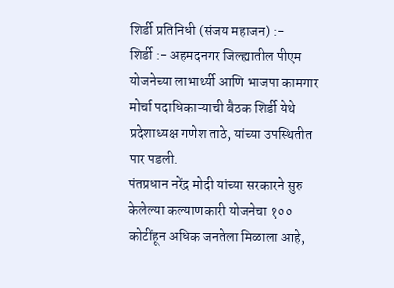शिर्डी प्रतिनिधी (संजय महाजन) :-
शिर्डी :- अहमदनगर जिल्ह्यातील पीएम योजनेच्या लाभार्थ्यी आणि भाजपा कामगार मोर्चा पदाधिकाऱ्याची बैठक शिर्डी येथे प्रदेशाध्यक्ष गणेश ताठे, यांच्या उपस्थितीत पार पडली.
पंतप्रधान नरेंद्र मोदी यांच्या सरकारने सुरु केलेल्या कल्याणकारी योजनेचा १०० कोटींहून अधिक जनतेला मिळाला आहे,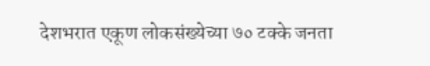देशभरात एकूण लोकसंख्येच्या ७० टक्के जनता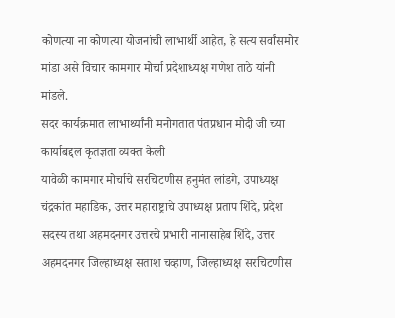कोणत्या ना कोणत्या योजनांची लाभार्थी आहेत, हे सत्य सर्वांसमोर मांडा असे विचार कामगार मोर्चा प्रदेशाध्यक्ष गणेश ताठे यांनी मांडले.
सदर कार्यक्रमात लाभार्थ्यांनी मनोगतात पंतप्रधान मोदी जी च्या कार्याबद्दल कृतज्ञता व्यक्त केली
यावेळी कामगार मोर्चाचे सरचिटणीस हनुमंत लांडगे, उपाध्यक्ष चंद्रकांत महाडिक, उत्तर महाराष्ट्राचे उपाध्यक्ष प्रताप शिंदे, प्रदेश सदस्य तथा अहमदनगर उत्तरचे प्रभारी नानासाहेब शिंदे, उत्तर अहमदनगर जिल्हाध्यक्ष सताश चव्हाण, जिल्हाध्यक्ष सरचिटणीस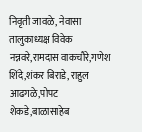निवृती जावळे, नेवासा तालुकाध्यक्ष विवेक नन्नवरे,रामदास वाकचौरे,गणेश शिंदे,शंकर बिराडे, राहुल आढगळे,पोपट शेकडे,बाळासाहेब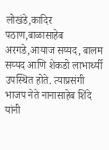लोखंडे,कादिर पठाण,बाळासाहेब अरगडे,आयाज सय्यद, बालम सय्यद आणि शेकडो लाभार्थ्यी उपस्थित होते. त्याप्रसंगी भाजप नेते नानासाहेब शिंदे यांनी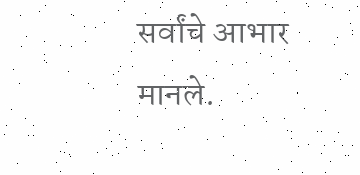सर्वांचे आभार मानले.